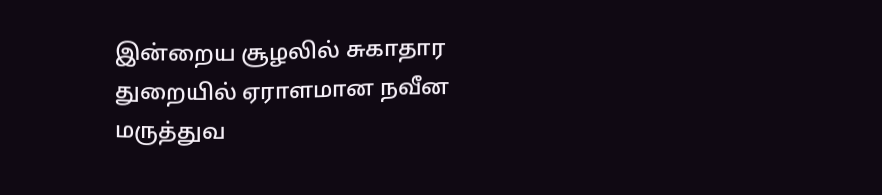இன்றைய சூழலில் சுகாதார துறையில் ஏராளமான நவீன மருத்துவ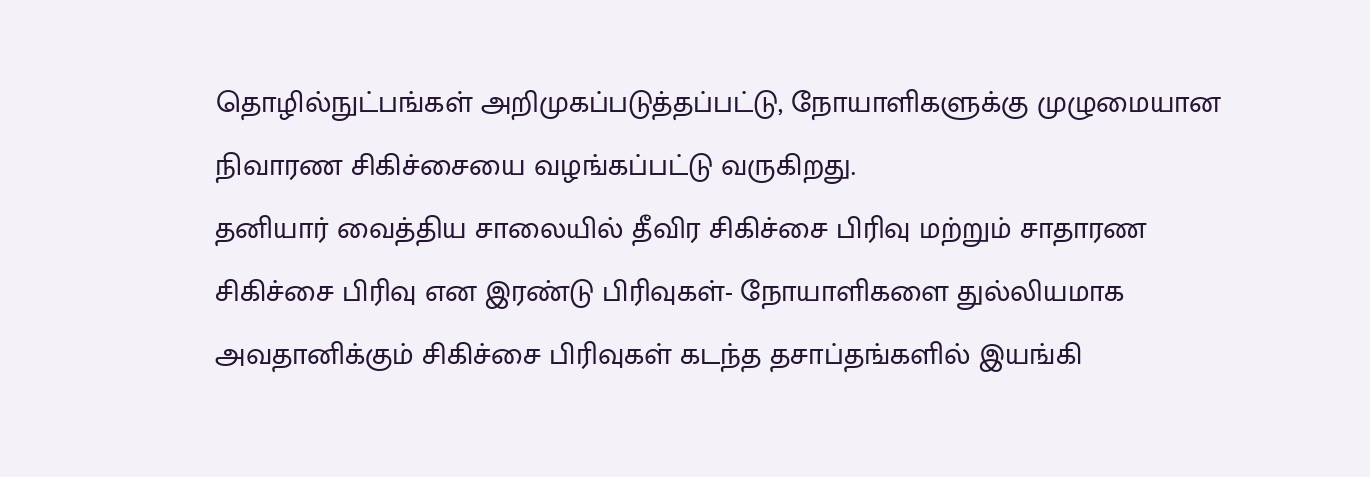தொழில்நுட்பங்கள் அறிமுகப்படுத்தப்பட்டு, நோயாளிகளுக்கு முழுமையான நிவாரண சிகிச்சையை வழங்கப்பட்டு வருகிறது.
தனியார் வைத்திய சாலையில் தீவிர சிகிச்சை பிரிவு மற்றும் சாதாரண சிகிச்சை பிரிவு என இரண்டு பிரிவுகள்- நோயாளிகளை துல்லியமாக அவதானிக்கும் சிகிச்சை பிரிவுகள் கடந்த தசாப்தங்களில் இயங்கி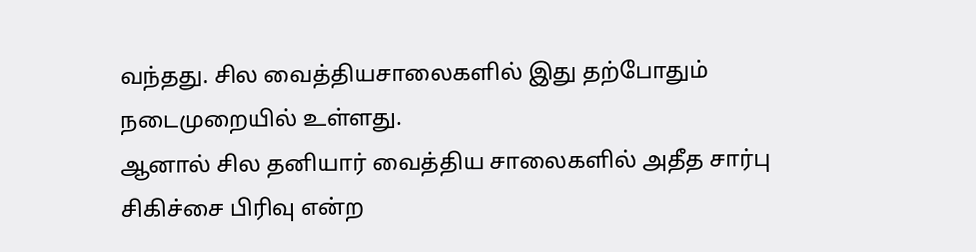வந்தது. சில வைத்தியசாலைகளில் இது தற்போதும் நடைமுறையில் உள்ளது.
ஆனால் சில தனியார் வைத்திய சாலைகளில் அதீத சார்பு சிகிச்சை பிரிவு என்ற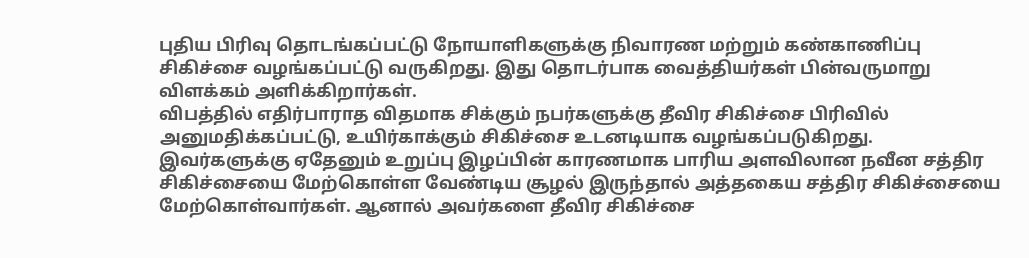புதிய பிரிவு தொடங்கப்பட்டு நோயாளிகளுக்கு நிவாரண மற்றும் கண்காணிப்பு சிகிச்சை வழங்கப்பட்டு வருகிறது. இது தொடர்பாக வைத்தியர்கள் பின்வருமாறு விளக்கம் அளிக்கிறார்கள்.
விபத்தில் எதிர்பாராத விதமாக சிக்கும் நபர்களுக்கு தீவிர சிகிச்சை பிரிவில் அனுமதிக்கப்பட்டு, உயிர்காக்கும் சிகிச்சை உடனடியாக வழங்கப்படுகிறது.
இவர்களுக்கு ஏதேனும் உறுப்பு இழப்பின் காரணமாக பாரிய அளவிலான நவீன சத்திர சிகிச்சையை மேற்கொள்ள வேண்டிய சூழல் இருந்தால் அத்தகைய சத்திர சிகிச்சையை மேற்கொள்வார்கள். ஆனால் அவர்களை தீவிர சிகிச்சை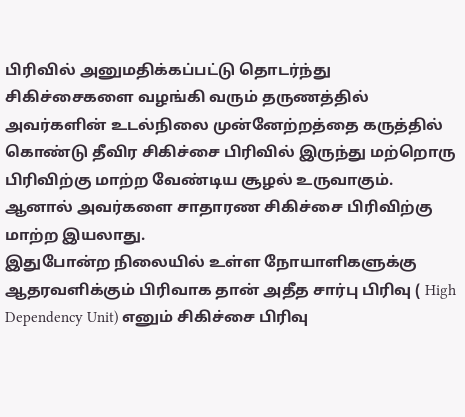பிரிவில் அனுமதிக்கப்பட்டு தொடர்ந்து சிகிச்சைகளை வழங்கி வரும் தருணத்தில் அவர்களின் உடல்நிலை முன்னேற்றத்தை கருத்தில் கொண்டு தீவிர சிகிச்சை பிரிவில் இருந்து மற்றொரு பிரிவிற்கு மாற்ற வேண்டிய சூழல் உருவாகும். ஆனால் அவர்களை சாதாரண சிகிச்சை பிரிவிற்கு மாற்ற இயலாது.
இதுபோன்ற நிலையில் உள்ள நோயாளிகளுக்கு ஆதரவளிக்கும் பிரிவாக தான் அதீத சார்பு பிரிவு ( High Dependency Unit) எனும் சிகிச்சை பிரிவு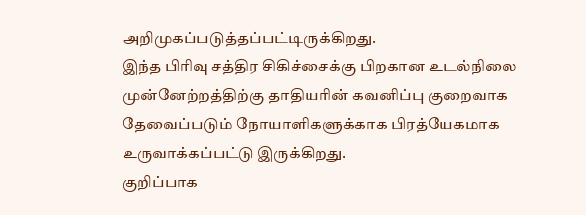அறிமுகப்படுத்தப்பட்டிருக்கிறது.
இந்த பிரிவு சத்திர சிகிச்சைக்கு பிறகான உடல்நிலை முன்னேற்றத்திற்கு தாதியரின் கவனிப்பு குறைவாக தேவைப்படும் நோயாளிகளுக்காக பிரத்யேகமாக உருவாக்கப்பட்டு இருக்கிறது.
குறிப்பாக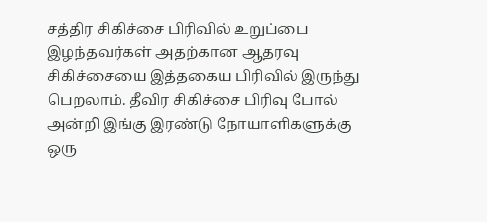சத்திர சிகிச்சை பிரிவில் உறுப்பை இழந்தவர்கள் அதற்கான ஆதரவு சிகிச்சையை இத்தகைய பிரிவில் இருந்து பெறலாம். தீவிர சிகிச்சை பிரிவு போல் அன்றி இங்கு இரண்டு நோயாளிகளுக்கு ஒரு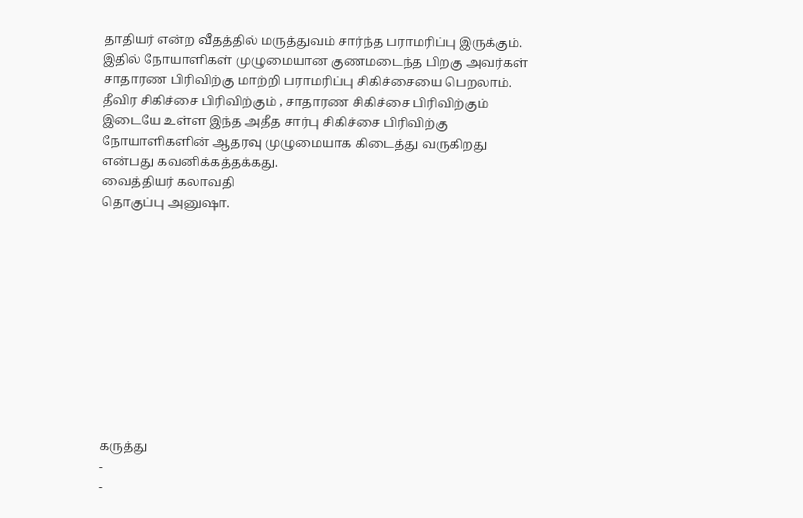தாதியர் என்ற வீதத்தில் மருத்துவம் சார்ந்த பராமரிப்பு இருக்கும். இதில் நோயாளிகள் முழுமையான குணமடைந்த பிறகு அவர்கள் சாதாரண பிரிவிற்கு மாற்றி பராமரிப்பு சிகிச்சையை பெறலாம்.
தீவிர சிகிச்சை பிரிவிற்கும் , சாதாரண சிகிச்சை பிரிவிற்கும் இடையே உள்ள இந்த அதீத சார்பு சிகிச்சை பிரிவிற்கு நோயாளிகளின் ஆதரவு முழுமையாக கிடைத்து வருகிறது என்பது கவனிக்கத்தக்கது.
வைத்தியர் கலாவதி
தொகுப்பு அனுஷா.











கருத்து
-
-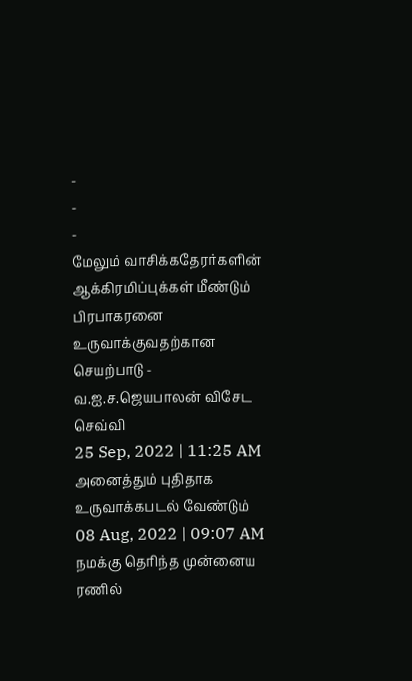-
-
-
மேலும் வாசிக்கதேரர்களின் ஆக்கிரமிப்புக்கள் மீண்டும் பிரபாகரனை உருவாக்குவதற்கான செயற்பாடு - வ.ஐ.ச.ஜெயபாலன் விசேட செவ்வி
25 Sep, 2022 | 11:25 AM
அனைத்தும் புதிதாக உருவாக்கபடல் வேண்டும்
08 Aug, 2022 | 09:07 AM
நமக்கு தெரிந்த முன்னைய ரணில்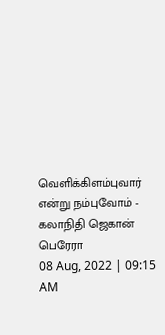வெளிக்கிளம்புவார் என்று நம்புவோம் - கலாநிதி ஜெகான் பெரேரா
08 Aug, 2022 | 09:15 AM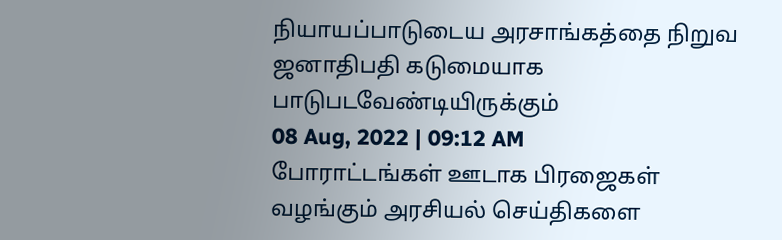நியாயப்பாடுடைய அரசாங்கத்தை நிறுவ ஜனாதிபதி கடுமையாக பாடுபடவேண்டியிருக்கும்
08 Aug, 2022 | 09:12 AM
போராட்டங்கள் ஊடாக பிரஜைகள் வழங்கும் அரசியல் செய்திகளை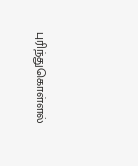புரிந்துகொள்ளல்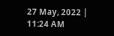27 May, 2022 | 11:24 AM